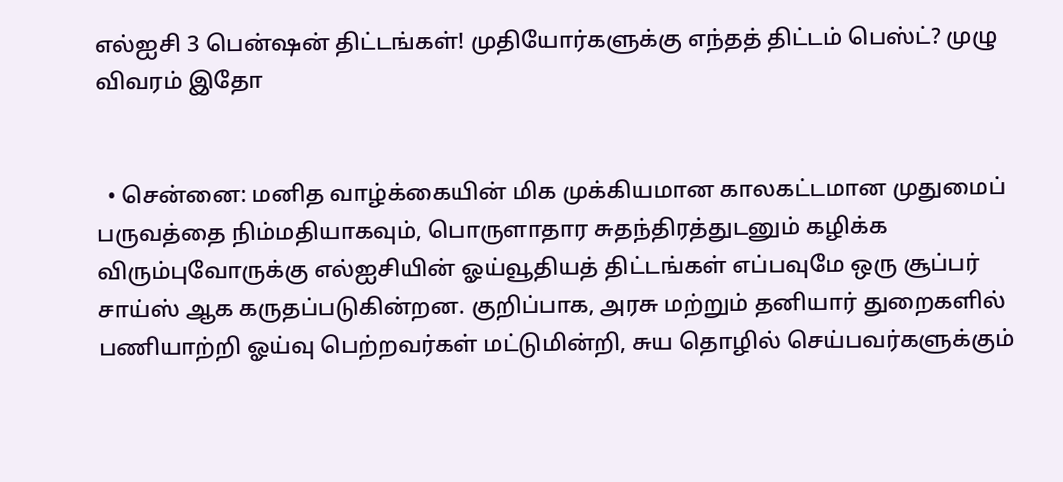எல்ஐசி 3 பென்ஷன் திட்டங்கள்! முதியோர்களுக்கு எந்தத் திட்டம் பெஸ்ட்? முழு விவரம் இதோ


  • சென்னை: மனித வாழ்க்கையின் மிக முக்கியமான காலகட்டமான முதுமைப் பருவத்தை நிம்மதியாகவும், பொருளாதார சுதந்திரத்துடனும் கழிக்க விரும்புவோருக்கு எல்ஐசியின் ஓய்வூதியத் திட்டங்கள் எப்பவுமே ஒரு சூப்பர் சாய்ஸ் ஆக கருதப்படுகின்றன. குறிப்பாக, அரசு மற்றும் தனியார் துறைகளில் பணியாற்றி ஓய்வு பெற்றவர்கள் மட்டுமின்றி, சுய தொழில் செய்பவர்களுக்கும்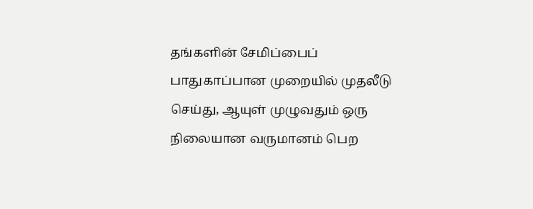தங்களின் சேமிப்பைப் பாதுகாப்பான முறையில் முதலீடு செய்து, ஆயுள் முழுவதும் ஒரு நிலையான வருமானம் பெற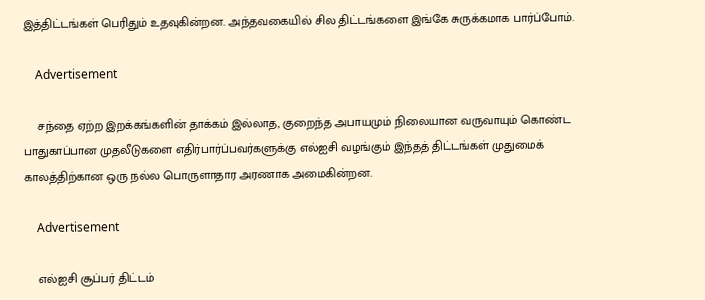இத்திட்டங்கள் பெரிதும் உதவுகின்றன. அந்தவகையில் சில திட்டங்களை இங்கே சுருக்கமாக பார்ப்போம்.

    Advertisement

    சந்தை ஏற்ற இறக்கங்களின் தாக்கம் இல்லாத, குறைந்த அபாயமும் நிலையான வருவாயும் கொண்ட பாதுகாப்பான முதலீடுகளை எதிர்பார்ப்பவர்களுக்கு எல்ஐசி வழங்கும் இந்தத் திட்டங்கள் முதுமைக் காலத்திற்கான ஒரு நல்ல பொருளாதார அரணாக அமைகின்றன.

    Advertisement

    எல்ஐசி சூப்பர் திட்டம்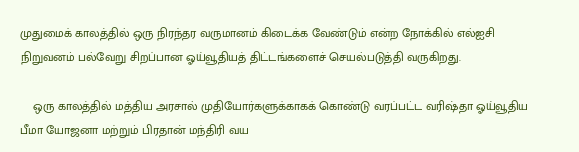முதுமைக் காலத்தில் ஒரு நிரந்தர வருமானம் கிடைக்க வேண்டும் என்ற நோக்கில் எல்ஐசி நிறுவனம் பல்வேறு சிறப்பான ஓய்வூதியத் திட்டங்களைச் செயல்படுத்தி வருகிறது.

    ஒரு காலத்தில் மத்திய அரசால் முதியோர்களுக்காகக் கொண்டு வரப்பட்ட வரிஷ்தா ஓய்வூதிய பீமா யோஜனா மற்றும் பிரதான் மந்திரி வய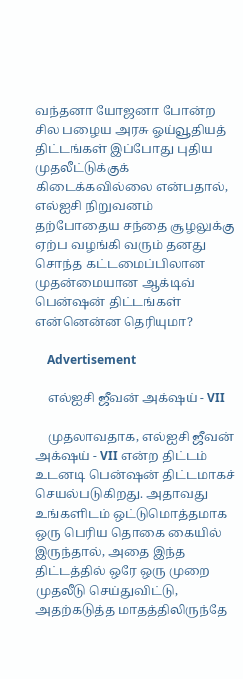வந்தனா யோஜனா போன்ற சில பழைய அரசு ஓய்வூதியத் திட்டங்கள் இப்போது புதிய முதலீட்டுக்குக் கிடைக்கவில்லை என்பதால், எல்ஐசி நிறுவனம் தற்போதைய சந்தை சூழலுக்கு ஏற்ப வழங்கி வரும் தனது சொந்த கட்டமைப்பிலான முதன்மையான ஆக்டிவ் பென்ஷன் திட்டங்கள் என்னென்ன தெரியுமா?

    Advertisement

    எல்ஐசி ஜீவன் அக்‌ஷய் - VII

    முதலாவதாக, எல்ஐசி ஜீவன் அக்‌ஷய் - VII என்ற திட்டம் உடனடி பென்ஷன் திட்டமாகச் செயல்படுகிறது. அதாவது உங்களிடம் ஒட்டுமொத்தமாக ஒரு பெரிய தொகை கையில் இருந்தால், அதை இந்த திட்டத்தில் ஒரே ஒரு முறை முதலீடு செய்துவிட்டு, அதற்கடுத்த மாதத்திலிருந்தே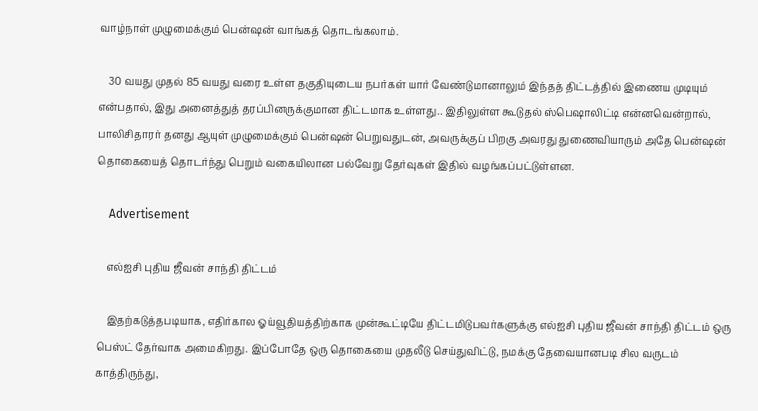வாழ்நாள் முழுமைக்கும் பென்ஷன் வாங்கத் தொடங்கலாம்.

    30 வயது முதல் 85 வயது வரை உள்ள தகுதியுடைய நபர்கள் யார் வேண்டுமானாலும் இந்தத் திட்டத்தில் இணைய முடியும் என்பதால், இது அனைத்துத் தரப்பினருக்குமான திட்டமாக உள்ளது.. இதிலுள்ள கூடுதல் ஸ்பெஷாலிட்டி என்னவென்றால், பாலிசிதாரர் தனது ஆயுள் முழுமைக்கும் பென்ஷன் பெறுவதுடன், அவருக்குப் பிறகு அவரது துணைவியாரும் அதே பென்ஷன் தொகையைத் தொடர்ந்து பெறும் வகையிலான பல்வேறு தேர்வுகள் இதில் வழங்கப்பட்டுள்ளன.

    Advertisement

    எல்ஐசி புதிய ஜீவன் சாந்தி திட்டம்

    இதற்கடுத்தபடியாக, எதிர்கால ஓய்வூதியத்திற்காக முன்கூட்டியே திட்டமிடுபவர்களுக்கு எல்ஐசி புதிய ஜீவன் சாந்தி திட்டம் ஒரு பெஸ்ட் தேர்வாக அமைகிறது. இப்போதே ஒரு தொகையை முதலீடு செய்துவிட்டு, நமக்கு தேவையானபடி சில வருடம் காத்திருந்து,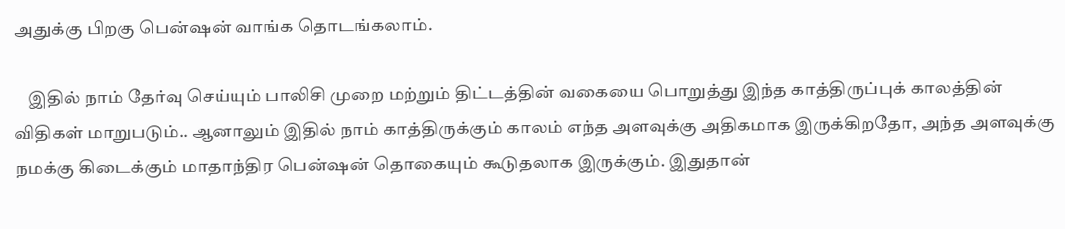அதுக்கு பிறகு பென்ஷன் வாங்க தொடங்கலாம்.

    இதில் நாம் தேர்வு செய்யும் பாலிசி முறை மற்றும் திட்டத்தின் வகையை பொறுத்து இந்த காத்திருப்புக் காலத்தின் விதிகள் மாறுபடும்.. ஆனாலும் இதில் நாம் காத்திருக்கும் காலம் எந்த அளவுக்கு அதிகமாக இருக்கிறதோ, அந்த அளவுக்கு நமக்கு கிடைக்கும் மாதாந்திர பென்ஷன் தொகையும் கூடுதலாக இருக்கும். இதுதான்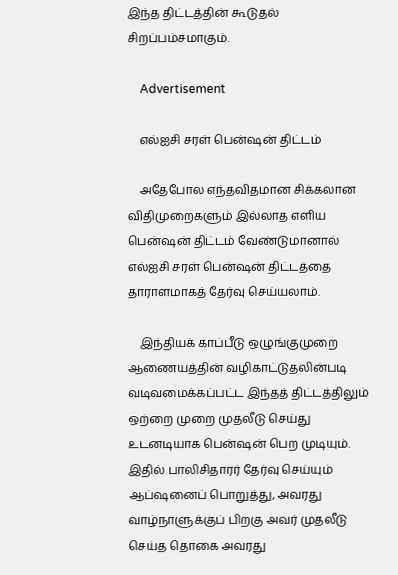இந்த திட்டத்தின் கூடுதல் சிறப்பம்சமாகும்.

    Advertisement

    எல்ஐசி சரள் பென்ஷன் திட்டம்

    அதேபோல எந்தவிதமான சிக்கலான விதிமுறைகளும் இல்லாத எளிய பென்ஷன் திட்டம் வேண்டுமானால் எல்ஐசி சரள் பென்ஷன் திட்டத்தை தாராளமாகத் தேர்வு செய்யலாம்.

    இந்தியக் காப்பீடு ஒழுங்குமுறை ஆணையத்தின் வழிகாட்டுதலின்படி வடிவமைக்கப்பட்ட இந்தத் திட்டத்திலும் ஒற்றை முறை முதலீடு செய்து உடனடியாக பென்ஷன் பெற முடியும். இதில் பாலிசிதாரர் தேர்வு செய்யும் ஆப்ஷனைப் பொறுத்து, அவரது வாழ்நாளுக்குப் பிறகு அவர் முதலீடு செய்த தொகை அவரது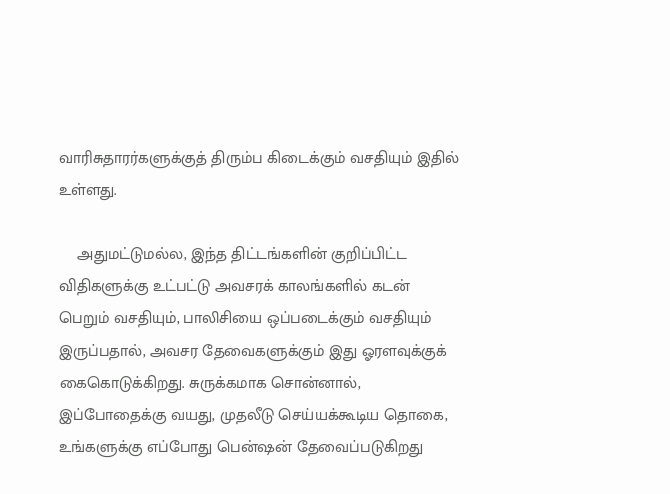வாரிசுதாரர்களுக்குத் திரும்ப கிடைக்கும் வசதியும் இதில் உள்ளது.

    அதுமட்டுமல்ல, இந்த திட்டங்களின் குறிப்பிட்ட விதிகளுக்கு உட்பட்டு அவசரக் காலங்களில் கடன் பெறும் வசதியும், பாலிசியை ஒப்படைக்கும் வசதியும் இருப்பதால், அவசர தேவைகளுக்கும் இது ஓரளவுக்குக் கைகொடுக்கிறது. சுருக்கமாக சொன்னால், இப்போதைக்கு வயது, முதலீடு செய்யக்கூடிய தொகை, உங்களுக்கு எப்போது பென்ஷன் தேவைப்படுகிறது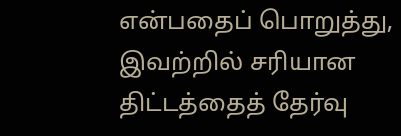என்பதைப் பொறுத்து, இவற்றில் சரியான திட்டத்தைத் தேர்வு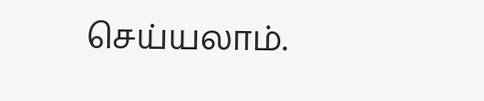செய்யலாம்.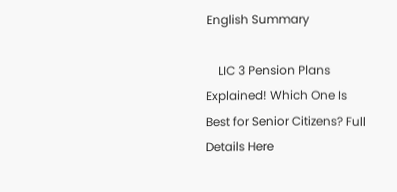English Summary

    LIC 3 Pension Plans Explained! Which One Is Best for Senior Citizens? Full Details Here